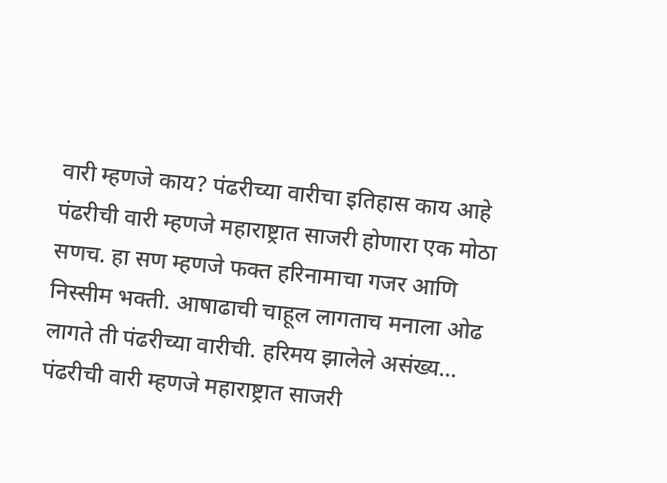वारी म्हणजे काय? पंढरीच्या वारीचा इतिहास काय आहे
पंढरीची वारी म्हणजे महाराष्ट्रात साजरी होणारा एक मोठा सणच. हा सण म्हणजे फक्त हरिनामाचा गजर आणि निस्सीम भक्ती. आषाढाची चाहूल लागताच मनाला ओढ लागते ती पंढरीच्या वारीची. हरिमय झालेले असंख्य…
पंढरीची वारी म्हणजे महाराष्ट्रात साजरी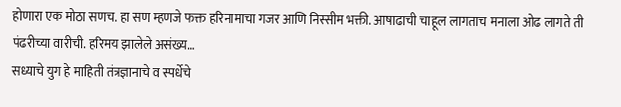होणारा एक मोठा सणच. हा सण म्हणजे फक्त हरिनामाचा गजर आणि निस्सीम भक्ती. आषाढाची चाहूल लागताच मनाला ओढ लागते ती पंढरीच्या वारीची. हरिमय झालेले असंख्य…
सध्याचे युग हे माहिती तंत्रज्ञानाचे व स्पर्धेचे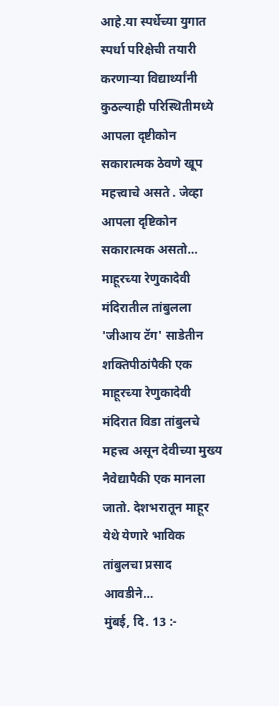आहे.या स्पर्धेच्या युगात स्पर्धा परिक्षेची तयारी करणाऱ्या विद्यार्थ्यांनी कुठल्याही परिस्थितीमध्ये आपला दृष्टीकोन सकारात्मक ठेवणे खूप महत्त्वाचे असते . जेव्हा आपला दृष्टिकोन सकारात्मक असतो…
माहूरच्या रेणुकादेवी मंदिरातील तांबुलला 'जीआय टॅग' साडेतीन शक्तिपीठांपैकी एक माहूरच्या रेणुकादेवी मंदिरात विडा तांबुलचे महत्त्व असून देवीच्या मुख्य नैवेद्यापैकी एक मानला जातो. देशभरातून माहूर येथे येणारे भाविक तांबुलचा प्रसाद आवडीने…
मुंबई, दि. 13 :-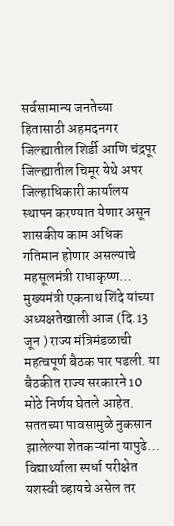सर्वसामान्य जनतेच्या हितासाठी अहमदनगर जिल्ह्यातील शिर्डी आणि चंद्रपूर जिल्ह्यातील चिमूर येथे अपर जिल्हाधिकारी कार्यालय स्थापन करण्यात येणार असून शासकीय काम अधिक गतिमान होणार असल्याचे महसूलमंत्री राधाकृष्ण…
मुख्यमंत्री एकनाथ शिंदे यांच्या अध्यक्षतेखाली आज (दि.13 जून ) राज्य मंत्रिमंडळाची महत्वपूर्ण बैठक पार पडली. या बैठकीत राज्य सरकारने 10 मोठे निर्णय घेतले आहेत. सततच्या पावसामुळे नुकसान झालेल्या शेतकऱ्यांना यापुढे…
विद्यार्थ्याला स्पर्धा परीक्षेत यशस्वी व्हायचे असेल तर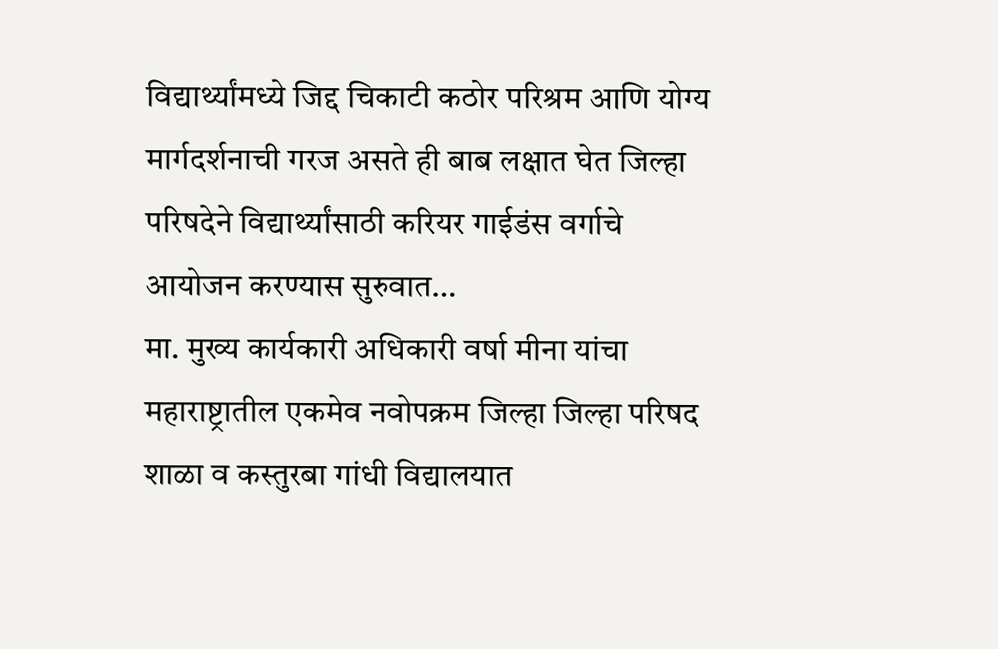विद्यार्थ्यांमध्ये जिद्द चिकाटी कठोर परिश्रम आणि योग्य मार्गदर्शनाची गरज असते ही बाब लक्षात घेत जिल्हा परिषदेने विद्यार्थ्यांसाठी करियर गाईडंस वर्गाचे आयोजन करण्यास सुरुवात…
मा. मुख्य कार्यकारी अधिकारी वर्षा मीना यांचा महाराष्ट्रातील एकमेव नवोपक्रम जिल्हा जिल्हा परिषद शाळा व कस्तुरबा गांधी विद्यालयात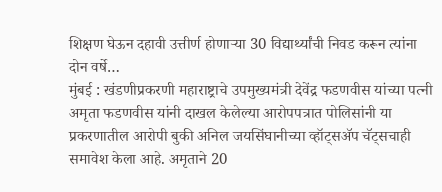शिक्षण घेऊन दहावी उत्तीर्ण होणाऱ्या 30 विद्यार्थ्यांची निवड करून त्यांना दोन वर्षे…
मुंबई : खंडणीप्रकरणी महाराष्ट्राचे उपमुख्यमंत्री देवेंद्र फडणवीस यांच्या पत्नी अमृता फडणवीस यांनी दाखल केलेल्या आरोपपत्रात पोलिसांनी या प्रकरणातील आरोपी बुकी अनिल जयसिंघानीच्या व्हॉट्सॲप चॅट्सचाही समावेश केला आहे. अमृताने 20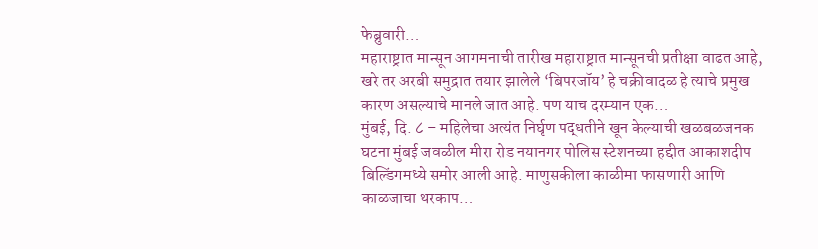फेब्रुवारी…
महाराष्ट्रात मान्सून आगमनाची तारीख महाराष्ट्रात मान्सूनची प्रतीक्षा वाढत आहे, खरे तर अरबी समुद्रात तयार झालेले ‘बिपरजॉय’ हे चक्रीवादळ हे त्याचे प्रमुख कारण असल्याचे मानले जात आहे. पण याच दरम्यान एक…
मुंबई, दि. ८ – महिलेचा अत्यंत निर्घृण पद्धतीने खून केल्याची खळबळजनक घटना मुंबई जवळील मीरा रोड नयानगर पोलिस स्टेशनच्या हद्दीत आकाशदीप बिल्डिंगमध्ये समोर आली आहे. माणुसकीला काळीमा फासणारी आणि काळजाचा थरकाप…